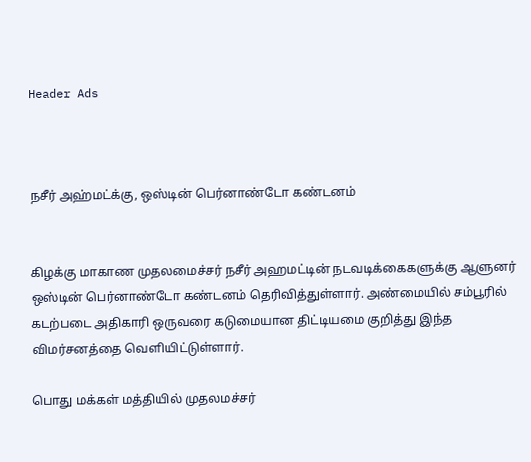Header Ads



நசீர் அஹ்மட்க்கு, ஒஸ்டின் பெர்னாண்டோ கண்டனம்


கிழக்கு மாகாண முதலமைச்சர் நசீர் அஹமட்டின் நடவடிக்கைகளுக்கு ஆளுனர் ஒஸ்டின் பெர்னாண்டோ கண்டனம் தெரிவித்துள்ளார். அண்மையில் சம்பூரில் கடற்படை அதிகாரி ஒருவரை கடுமையான திட்டியமை குறித்து இந்த விமர்சனத்தை வெளியிட்டுள்ளார்.

பொது மக்கள் மத்தியில் முதலமச்சர்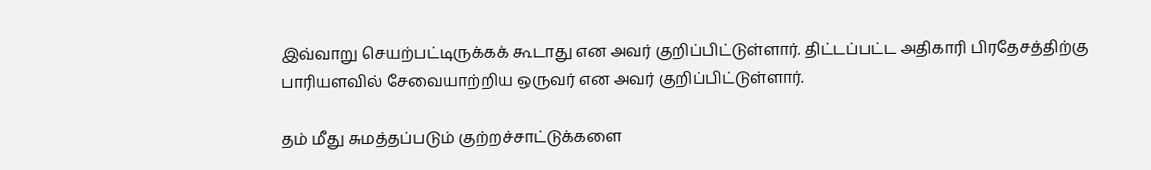இவ்வாறு செயற்பட்டிருக்கக் கூடாது என அவர் குறிப்பிட்டுள்ளார். திட்டப்பட்ட அதிகாரி பிரதேசத்திற்கு பாரியளவில் சேவையாற்றிய ஒருவர் என அவர் குறிப்பிட்டுள்ளார்.

தம் மீது சுமத்தப்படும் குற்றச்சாட்டுக்களை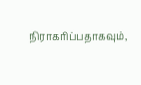நிராகரிப்பதாகவும்,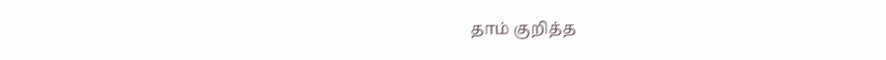தாம் குறித்த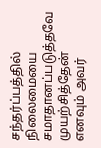சந்தர்ப்பத்தில் நிலைமையை சமாதானப்படுத்தவே முயற்சித்தேன் எனவும் அவர்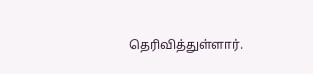தெரிவித்துள்ளார்.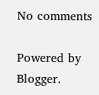No comments

Powered by Blogger.